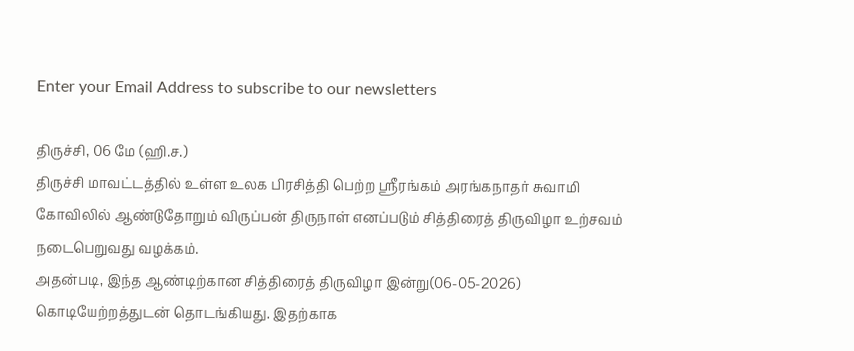Enter your Email Address to subscribe to our newsletters

திருச்சி, 06 மே (ஹி.ச.)
திருச்சி மாவட்டத்தில் உள்ள உலக பிரசித்தி பெற்ற ஸ்ரீரங்கம் அரங்கநாதர் சுவாமி கோவிலில் ஆண்டுதோறும் விருப்பன் திருநாள் எனப்படும் சித்திரைத் திருவிழா உற்சவம் நடைபெறுவது வழக்கம்.
அதன்படி, இந்த ஆண்டிற்கான சித்திரைத் திருவிழா இன்று(06-05-2026) கொடியேற்றத்துடன் தொடங்கியது. இதற்காக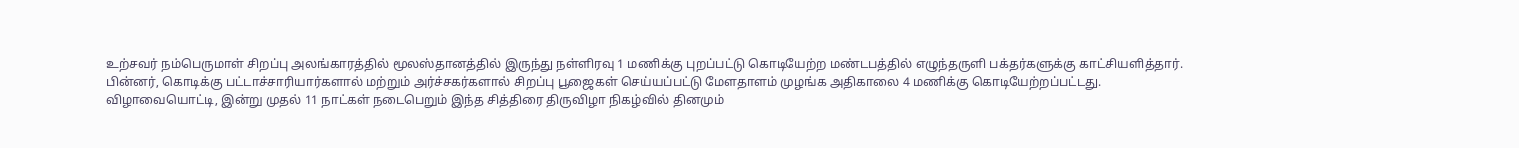உற்சவர் நம்பெருமாள் சிறப்பு அலங்காரத்தில் மூலஸ்தானத்தில் இருந்து நள்ளிரவு 1 மணிக்கு புறப்பட்டு கொடியேற்ற மண்டபத்தில் எழுந்தருளி பக்தர்களுக்கு காட்சியளித்தார்.
பின்னர், கொடிக்கு பட்டாச்சாரியார்களால் மற்றும் அர்ச்சகர்களால் சிறப்பு பூஜைகள் செய்யப்பட்டு மேளதாளம் முழங்க அதிகாலை 4 மணிக்கு கொடியேற்றப்பட்டது.
விழாவையொட்டி, இன்று முதல் 11 நாட்கள் நடைபெறும் இந்த சித்திரை திருவிழா நிகழ்வில் தினமும்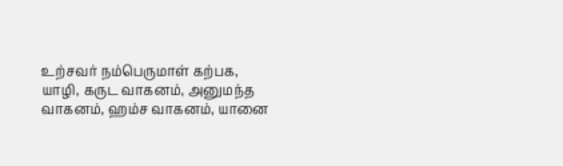உற்சவர் நம்பெருமாள் கற்பக, யாழி, கருட வாகனம், அனுமந்த வாகனம், ஹம்ச வாகனம், யானை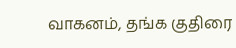வாகனம், தங்க குதிரை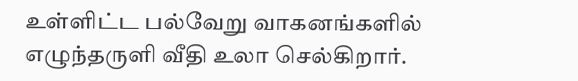உள்ளிட்ட பல்வேறு வாகனங்களில் எழுந்தருளி வீதி உலா செல்கிறார்.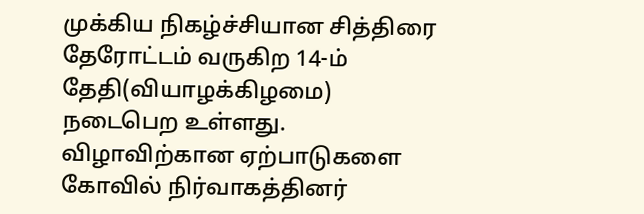முக்கிய நிகழ்ச்சியான சித்திரை தேரோட்டம் வருகிற 14-ம் தேதி(வியாழக்கிழமை) நடைபெற உள்ளது.
விழாவிற்கான ஏற்பாடுகளை கோவில் நிர்வாகத்தினர்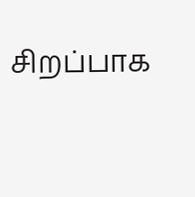சிறப்பாக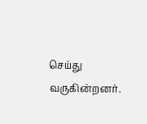செய்து வருகின்றனர்.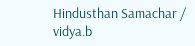Hindusthan Samachar / vidya.b